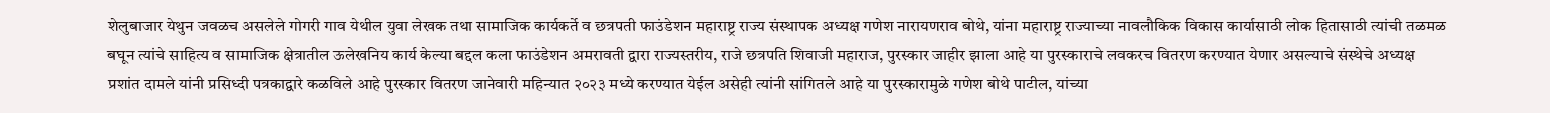शेलुबाजार येथुन जवळच असलेले गोगरी गाव येथील युवा लेखक तथा सामाजिक कार्यकर्ते व छत्रपती फाउंडेशन महाराष्ट्र राज्य संस्थापक अध्यक्ष गणेश नारायणराव बोथे, यांना महाराष्ट्र राज्याच्या नावलौकिक विकास कार्यासाठी लोक हितासाठी त्यांची तळमळ बघून त्यांचे साहित्य व सामाजिक क्षेत्रातील ऊलेखनिय कार्य केल्या बद्दल कला फाउंडेशन अमरावती द्वारा राज्यस्तरीय, राजे छत्रपति शिवाजी महाराज, पुरस्कार जाहीर झाला आहे या पुरस्काराचे लवकरच वितरण करण्यात येणार असल्याचे संस्थेचे अध्यक्ष प्रशांत दामले यांनी प्रसिध्दी पत्रकाद्वारे कळविले आहे पुरस्कार वितरण जानेवारी महिन्यात २०२३ मध्ये करण्यात येईल असेही त्यांनी सांगितले आहे या पुरस्कारामुळे गणेश बोथे पाटील, यांच्या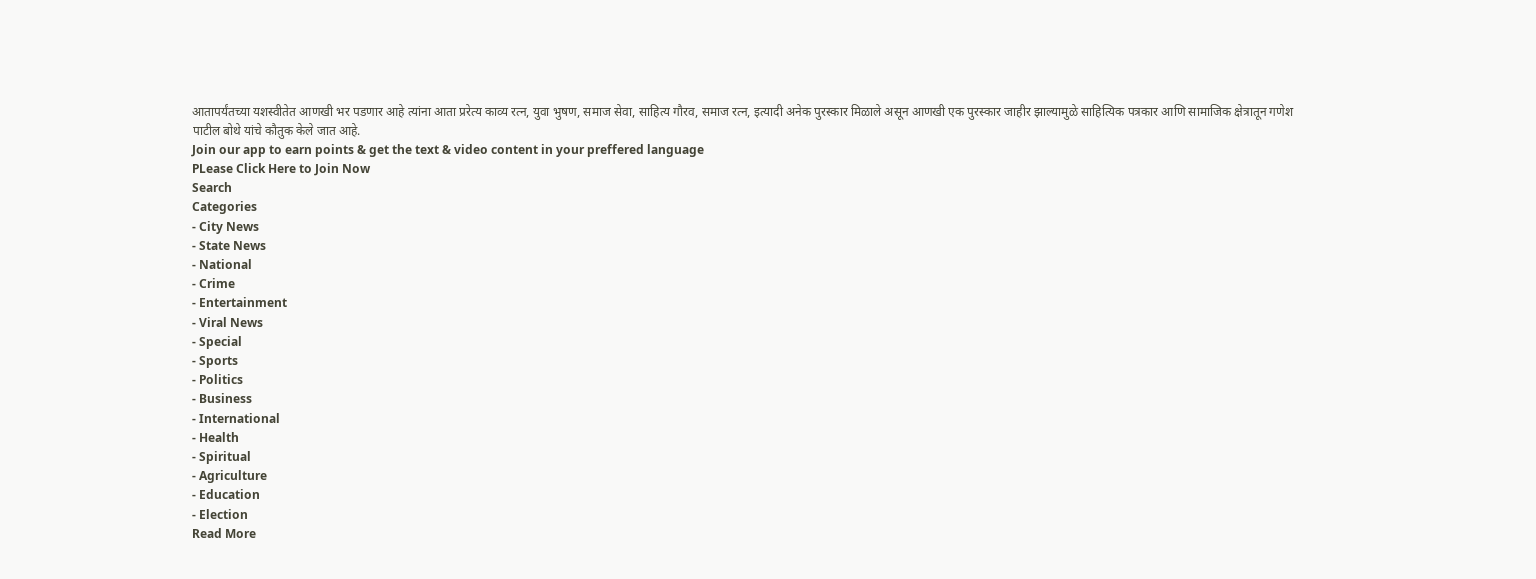आतापर्यंतच्या यशस्वीतेत आणखी भर पडणार आहे त्यांना आता प्ररेत्य काव्य रत्न, युवा भुषण, समाज सेवा, साहित्य गौरव, समाज रत्न, इत्यादी अनेक पुरस्कार मिळाले असून आणखी एक पुरस्कार जाहीर झाल्यामुळे साहित्यिक पत्रकार आणि सामाजिक क्षेत्रातून गणेश पाटील बोथे यांचे कौतुक केले जात आहे.
Join our app to earn points & get the text & video content in your preffered language
PLease Click Here to Join Now
Search
Categories
- City News
- State News
- National
- Crime
- Entertainment
- Viral News
- Special
- Sports
- Politics
- Business
- International
- Health
- Spiritual
- Agriculture
- Education
- Election
Read More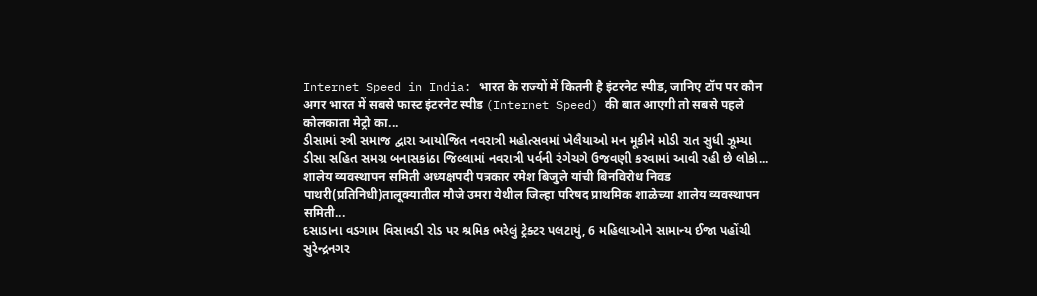Internet Speed in India: भारत के राज्यों में कितनी है इंटरनेट स्पीड, जानिए टॉप पर कौन
अगर भारत में सबसे फास्ट इंटरनेट स्पीड (Internet Speed) की बात आएगी तो सबसे पहले कोलकाता मेट्रो का...
ડીસામાં સ્ત્રી સમાજ દ્વારા આયોજિત નવરાત્રી મહોત્સવમાં ખેલૈયાઓ મન મૂકીને મોડી રાત સુધી ઝૂમ્યા
ડીસા સહિત સમગ્ર બનાસકાંઠા જિલ્લામાં નવરાત્રી પર્વની રંગેચગે ઉજવણી કરવામાં આવી રહી છે લોકો...
शालेय व्यवस्थापन समिती अध्यक्षपदी पत्रकार रमेश बिजुले यांची बिनविरोध निवड
पाथरी(प्रतिनिधी)तालूक्यातील मौजे उमरा येथील जिल्हा परिषद प्राथमिक शाळेच्या शालेय व्यवस्थापन समिती...
દસાડાના વડગામ વિસાવડી રોડ પર શ્રમિક ભરેલું ટ્રેક્ટર પલટાયું, 6 મહિલાઓને સામાન્ય ઈજા પહોંચી
સુરેન્દ્રનગર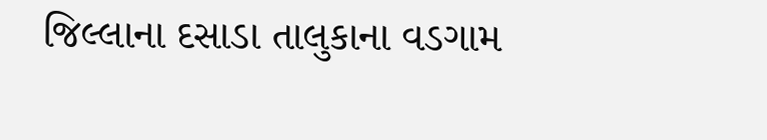જિલ્લાના દસાડા તાલુકાના વડગામ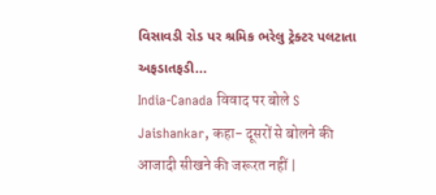વિસાવડી રોડ પર શ્રમિક ભરેલુ ટ્રેક્ટર પલટાતા અફડાતફડી...
India-Canada विवाद पर बोले S Jaishankar, कहा- दूसरों से बोलने की आजादी सीखने की जरूरत नहीं |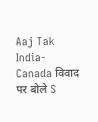Aaj Tak
India-Canada विवाद पर बोले S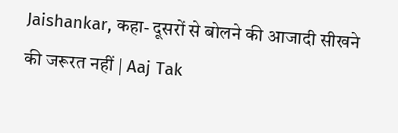Jaishankar, कहा- दूसरों से बोलने की आजादी सीखने की जरूरत नहीं | Aaj Tak